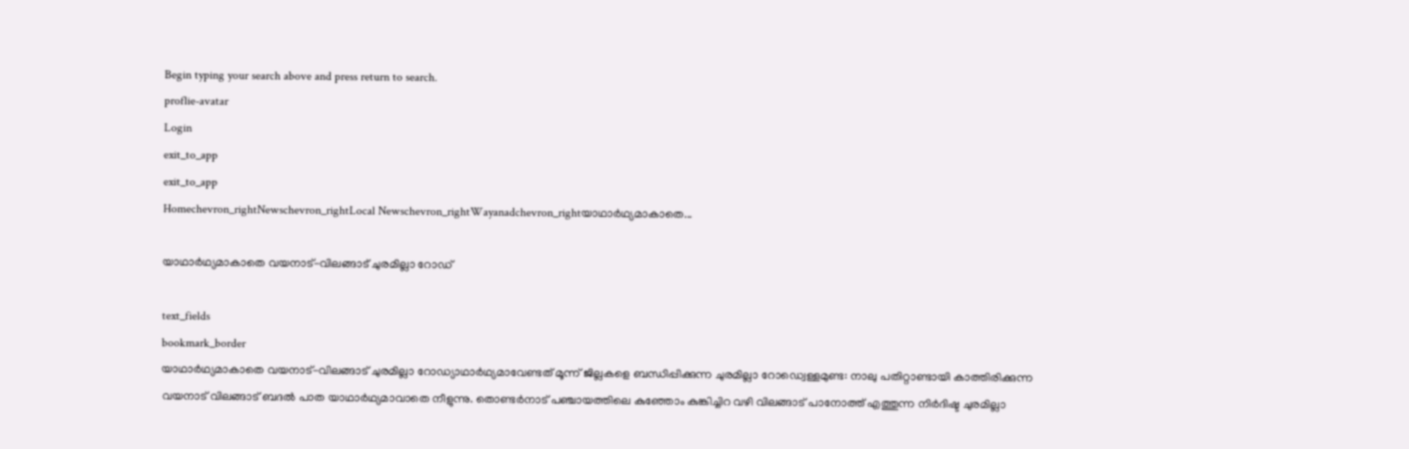Begin typing your search above and press return to search.
proflie-avatar
Login
exit_to_app
exit_to_app
Homechevron_rightNewschevron_rightLocal Newschevron_rightWayanadchevron_rightയാഥാർഥ്യമാകാതെ...

യാഥാർഥ്യമാകാതെ വയനാട്-വിലങ്ങാട് ചുരമില്ലാ റോഡ്

text_fields
bookmark_border
യാഥാർഥ്യമാകാതെ വയനാട്-വിലങ്ങാട് ചുരമില്ലാ റോഡ്യാഥാർഥ്യമാവേണ്ടത് മൂന്ന് ജില്ലകളെ ബന്ധിപ്പിക്കുന്ന ചുരമില്ലാ റോഡ്വെള്ളമുണ്ട: നാലു പതിറ്റാണ്ടായി കാത്തിരിക്കുന്ന വയനാട് വിലങ്ങാട് ബദൽ പാത യാഥാർഥ്യമാവാതെ നീളുന്നു. തൊണ്ടർനാട് പഞ്ചായത്തിലെ കുഞ്ഞോം കുങ്കിച്ചിറ വഴി വിലങ്ങാട് പാനോത്ത് എത്തുന്ന നിർദിഷ്ട ചുരമില്ലാ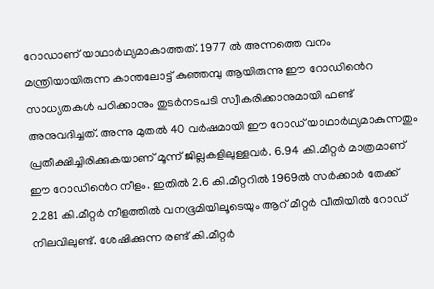റോഡാണ് യാഥാർഥ്യമാകാത്തത്. 1977 ൽ അന്നത്തെ വനം മന്ത്രിയായിരുന്ന കാന്തലോട്ട് കുഞ്ഞമ്പു ആയിരുന്നു ഈ റോഡിൻെറ സാധ്യതകൾ പഠിക്കാനും തുടർനടപടി സ്വീകരിക്കാനുമായി ഫണ്ട് അനുവദിച്ചത്. അന്നു മുതൽ 40 വർഷമായി ഈ റോഡ് യാഥാർഥ്യമാകുന്നതും പ്രതീക്ഷിച്ചിരിക്കുകയാണ് മൂന്ന് ജില്ലകളിലുള്ളവർ. 6.94 കി.മീറ്റർ മാത്രമാണ് ഈ റോഡിൻെറ നീളം. ഇതിൽ 2.6 കി.മീറ്ററിൽ 1969ൽ സർക്കാർ തേക്ക് 2.281 കി.മീറ്റർ നീളത്തിൽ വനഭൂമിയിലൂടെയും ആറ് മീറ്റർ വീതിയിൽ റോഡ് നിലവിലുണ്ട്. ശേഷിക്കുന്ന രണ്ട് കി.മീറ്റർ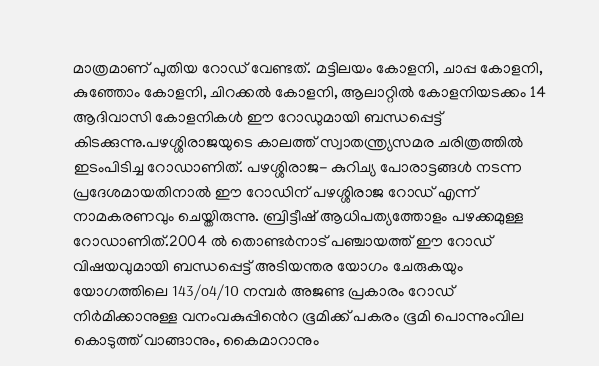മാത്രമാണ് പുതിയ റോഡ് വേണ്ടത്. മട്ടിലയം കോളനി, ചാപ്പ കോളനി, കുഞ്ഞോം കോളനി, ചിറക്കൽ കോളനി, ആലാറ്റിൽ കോളനിയടക്കം 14 ആദിവാസി കോളനികൾ ഈ റോഡുമായി ബന്ധപ്പെട്ട് കിടക്കുന്നു.പഴശ്ശിരാജയുടെ കാലത്ത് സ്വാതന്ത്ര്യസമര ചരിത്രത്തിൽ ഇടംപിടിച്ച റോഡാണിത്. പഴശ്ശിരാജ- കുറിച്യ പോരാട്ടങ്ങൾ നടന്ന പ്രദേശമായതിനാൽ ഈ റോഡിന് പഴശ്ശിരാജ റോഡ് എന്ന് നാമകരണവും ചെയ്തിരുന്നു. ബ്രിട്ടീഷ് ആധിപത്യത്തോളം പഴക്കമുള്ള റോഡാണിത്.2004 ൽ തൊണ്ടർനാട് പഞ്ചായത്ത് ഈ റോഡ് വിഷയവുമായി ബന്ധപ്പെട്ട് അടിയന്തര യോഗം ചേരുകയും യോഗത്തിലെ 143/o4/10 നമ്പർ അജണ്ട പ്രകാരം റോഡ് നിർമിക്കാനുള്ള വനംവകുപ്പിൻെറ ഭൂമിക്ക് പകരം ഭൂമി പൊന്നുംവില കൊടുത്ത് വാങ്ങാനും, കൈമാറാനും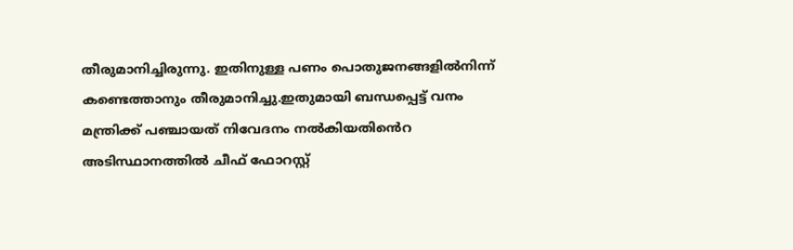തീരുമാനിച്ചിരുന്നു. ഇതിനുള്ള പണം പൊതുജനങ്ങളിൽനിന്ന് കണ്ടെത്താനും തീരുമാനിച്ചു.ഇതുമായി ബന്ധപ്പെട്ട് വനം മന്ത്രിക്ക് പഞ്ചായത് നിവേദനം നൽകിയതിൻെറ അടിസ്ഥാനത്തിൽ ചീഫ് ഫോറസ്റ്റ്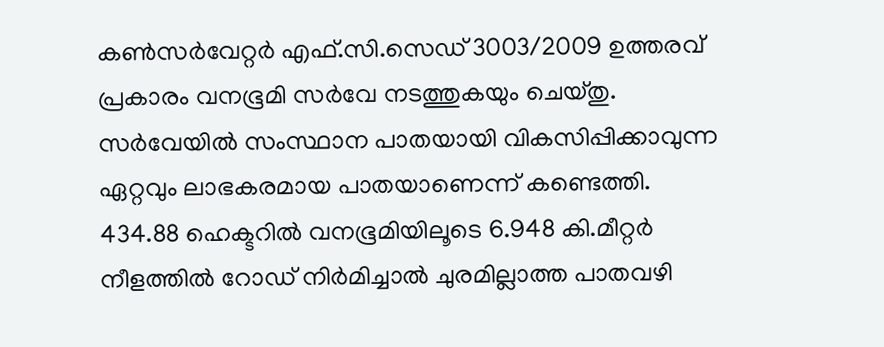കൺസർവേറ്റർ എഫ്.സി.സെഡ് 3003/2009 ഉത്തരവ് പ്രകാരം വനഭൂമി സർവേ നടത്തുകയും ചെയ്തു. സർവേയിൽ സംസ്ഥാന പാതയായി വികസിപ്പിക്കാവുന്ന ഏറ്റവും ലാഭകരമായ പാതയാണെന്ന് കണ്ടെത്തി. 434.88 ഹെക്ടറിൽ വനഭൂമിയിലൂടെ 6.948 കി.മീറ്റർ നീളത്തിൽ റോഡ് നിർമിച്ചാൽ ചുരമില്ലാത്ത പാതവഴി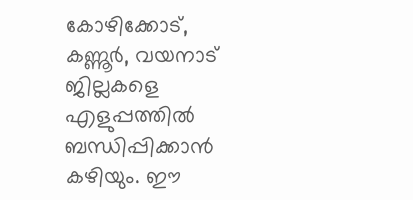കോഴിക്കോട്, കണ്ണൂർ, വയനാട് ജില്ലകളെ എളുപ്പത്തിൽ ബന്ധിപ്പിക്കാൻ കഴിയും. ഈ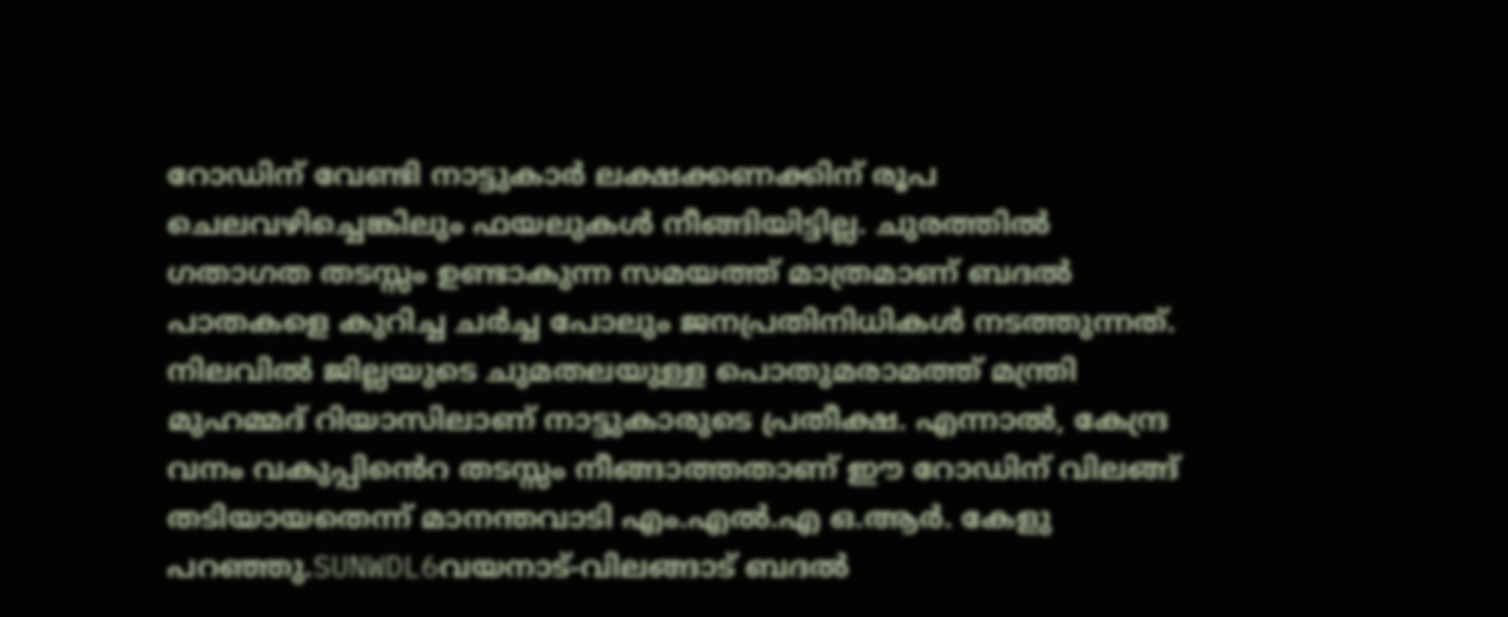റോഡിന് വേണ്ടി നാട്ടുകാർ ലക്ഷക്കണക്കിന് രൂപ ചെലവഴിച്ചെങ്കിലും ഫയലുകൾ നീങ്ങിയിട്ടില്ല. ചുരത്തിൽ ഗതാഗത തടസ്സം ഉണ്ടാകുന്ന സമയത്ത് മാത്രമാണ് ബദൽ പാതകളെ കുറിച്ച ചർച്ച പോലും ജനപ്രതിനിധികൾ നടത്തുന്നത്. നിലവിൽ ജില്ലയുടെ ചുമതലയുള്ള പൊതുമരാമത്ത് മന്ത്രി മുഹമ്മദ് റിയാസിലാണ് നാട്ടുകാരുടെ പ്രതീക്ഷ. എന്നാൽ, കേന്ദ്ര വനം വകുപ്പിൻെറ തടസ്സം നീങ്ങാത്തതാണ് ഈ റോഡിന് വിലങ്ങ് തടിയായതെന്ന് മാനന്തവാടി എം.എൽ.എ ഒ.ആർ. കേളു പറഞ്ഞു.SUNWDL6വയനാട്-വിലങ്ങാട് ബദൽ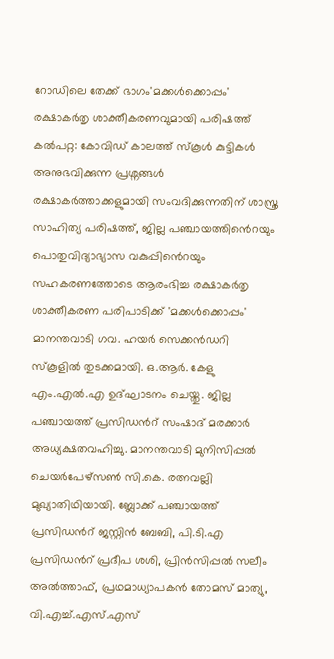റോഡിലെ തേക്ക് ഭാഗം'മക്കൾക്കൊപ്പം' രക്ഷാകർതൃ ശാക്തീകരണവുമായി പരിഷത്ത് കൽപറ്റ: കോവിഡ് കാലത്ത് സ്കൂൾ കുട്ടികൾ അനുഭവിക്കുന്ന പ്രശ്നങ്ങൾ രക്ഷാകർത്താക്കളുമായി സംവദിക്കുന്നതിന് ശാസ്ത്ര സാഹിത്യ പരിഷത്ത്, ജില്ല പഞ്ചായത്തിൻെറയും പൊതുവിദ്യാഭ്യാസ വകുപ്പിൻെറയും സഹകരണത്തോടെ ആരംഭിച്ച രക്ഷാകർതൃ ശാക്തീകരണ പരിപാടിക്ക് 'മക്കൾക്കൊപ്പം' മാനന്തവാടി ഗവ. ഹയർ സെക്കൻഡറി സ്കൂളിൽ തുടക്കമായി. ഒ.ആർ. കേളു എം.എൽ.എ ഉദ്‌ഘാടനം ചെയ്തു. ജില്ല പഞ്ചായത്ത് പ്രസിഡൻറ് സംഷാദ് മരക്കാർ അധ്യക്ഷതവഹിച്ചു. മാനന്തവാടി മുനിസിപ്പൽ ചെയർപേഴ്സൺ സി.കെ. രത്നവല്ലി മുഖ്യാതിഥിയായി. ബ്ലോക്ക് പഞ്ചായത്ത് പ്രസിഡൻറ് ജസ്റ്റിൻ ബേബി, പി.ടി.എ പ്രസിഡൻറ് പ്രദീപ ശശി, പ്രിൻസിപ്പൽ സലീം അൽത്താഫ്, പ്രഥമാധ്യാപകൻ തോമസ് മാത്യു, വി.എച്ച്.എസ്.എസ്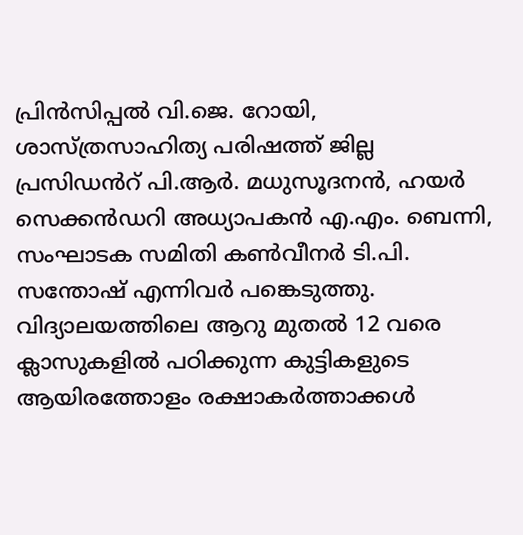പ്രിൻസിപ്പൽ വി.ജെ. റോയി, ശാസ്ത്രസാഹിത്യ പരിഷത്ത് ജില്ല പ്രസിഡൻറ് പി.ആർ. മധുസൂദനൻ, ഹയർ സെക്കൻഡറി അധ്യാപകൻ എ.എം. ബെന്നി, സംഘാടക സമിതി കൺവീനർ ടി.പി. സന്തോഷ് എന്നിവർ പങ്കെടുത്തു. വിദ്യാലയത്തിലെ ആറു മുതൽ 12 വരെ ക്ലാസുകളിൽ പഠിക്കുന്ന കുട്ടികളുടെ ആയിരത്തോളം രക്ഷാകർത്താക്കൾ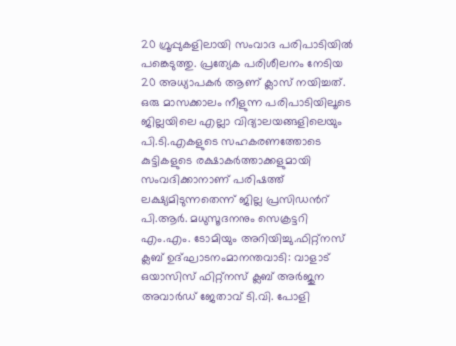20 ഗ്രൂപ്പുകളിലായി സംവാദ പരിപാടിയിൽ പങ്കെടുത്തു. പ്രത്യേക പരിശീലനം നേടിയ 20 അധ്യാപകർ ആണ് ക്ലാസ് നയിച്ചത്. ഒരു മാസക്കാലം നീളുന്ന പരിപാടിയിലൂടെ ജില്ലയിലെ എല്ലാ വിദ്യാലയങ്ങളിലെയും പി.ടി.എകളുടെ സഹകരണത്തോടെ കുട്ടികളുടെ രക്ഷാകർത്താക്കളുമായി സംവദിക്കാനാണ് പരിഷത്ത് ലക്ഷ്യമിടുന്നതെന്ന് ജില്ല പ്രസിഡൻറ് പി.ആർ. മധുസൂദനനും സെക്രട്ടറി എം.എം. ടോമിയും അറിയിച്ചു.ഫിറ്റ്നസ് ക്ലബ് ഉദ്ഘാടനംമാനന്തവാടി: വാളാട് ഒയാസിസ്‌ ഫിറ്റ്നസ് ക്ലബ്‌ അർജുന അവാർഡ് ജേതാവ് ടി.വി. പോളി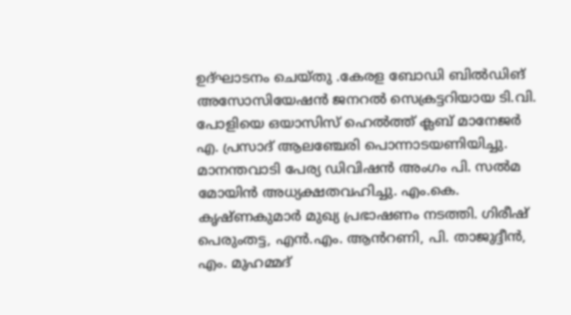ഉദ്ഘാടനം ചെയ്തു .കേരള ബോഡി ബിൽഡിങ് അസോസിയേഷൻ ജനറൽ സെക്രട്ടറിയായ ടി.വി. പോളിയെ ഒയാസിസ് ഹെൽത്ത് ക്ലബ് മാനേജർ എ. പ്രസാദ് ആലഞ്ചേരി പൊന്നാടയണിയിച്ചു. മാനന്തവാടി പേര്യ ഡിവിഷൻ അംഗം പി. സൽമ മോയിൻ അധ്യക്ഷതവഹിച്ചു. എം.കെ. കൃഷ്‌ണകുമാർ മുഖ്യ പ്രഭാഷണം നടത്തി. ഗിരീഷ് പെരുംതട്ട, എൻ.എം. ആൻറണി, പി. താജുദ്ദീൻ, എം. മുഹമ്മദ്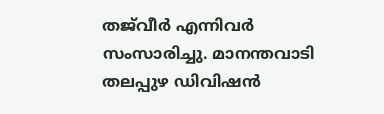തജ്‌വീർ എന്നിവർ സംസാരിച്ചു. മാനന്തവാടി തലപ്പുഴ ഡിവിഷൻ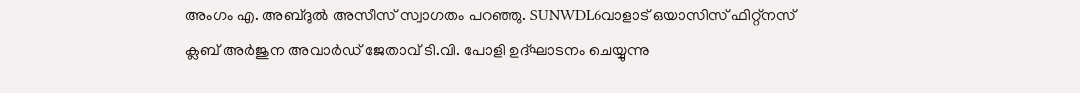അംഗം എ. അബ്ദുൽ അസീസ് സ്വാഗതം പറഞ്ഞു. SUNWDL6വാളാട് ഒയാസിസ് ഫിറ്റ്നസ് ക്ലബ് അർജുന അവാർഡ് ജേതാവ് ടി.വി. പോളി ഉദ്ഘാടനം ചെയ്യുന്നു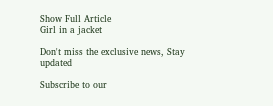Show Full Article
Girl in a jacket

Don't miss the exclusive news, Stay updated

Subscribe to our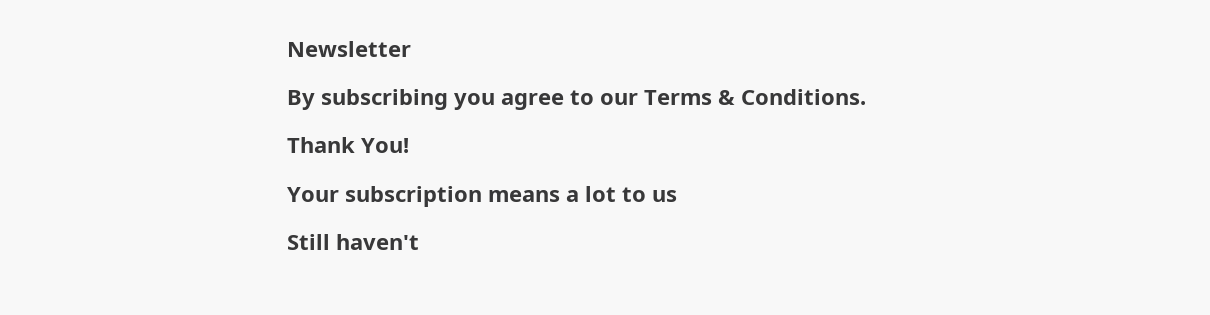Newsletter

By subscribing you agree to our Terms & Conditions.

Thank You!

Your subscription means a lot to us

Still haven't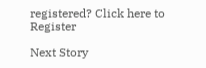registered? Click here to Register

Next Story